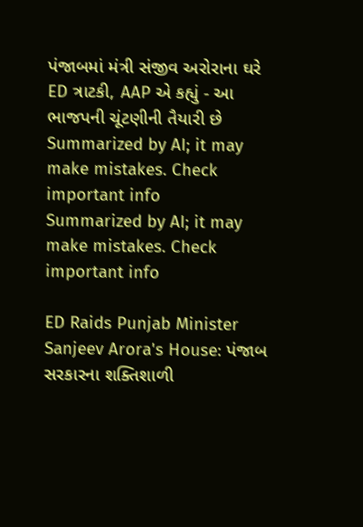પંજાબમાં મંત્રી સંજીવ અરોરાના ઘરે ED ત્રાટકી, AAP એ કહ્યું - આ ભાજપની ચૂંટણીની તૈયારી છે
Summarized by AI; it may make mistakes. Check important info
Summarized by AI; it may make mistakes. Check important info

ED Raids Punjab Minister Sanjeev Arora's House: પંજાબ સરકારના શક્તિશાળી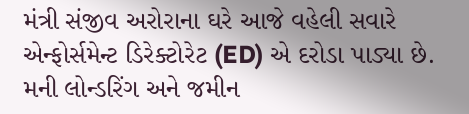મંત્રી સંજીવ અરોરાના ઘરે આજે વહેલી સવારે એન્ફોર્સમેન્ટ ડિરેક્ટોરેટ (ED) એ દરોડા પાડ્યા છે. મની લોન્ડરિંગ અને જમીન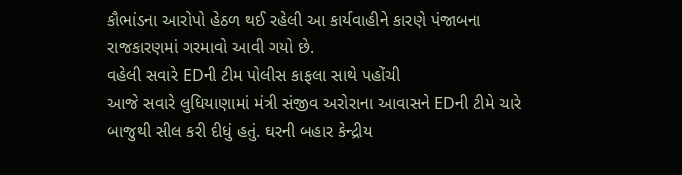કૌભાંડના આરોપો હેઠળ થઈ રહેલી આ કાર્યવાહીને કારણે પંજાબના રાજકારણમાં ગરમાવો આવી ગયો છે.
વહેલી સવારે EDની ટીમ પોલીસ કાફલા સાથે પહોંચી
આજે સવારે લુધિયાણામાં મંત્રી સંજીવ અરોરાના આવાસને EDની ટીમે ચારે બાજુથી સીલ કરી દીધું હતું. ઘરની બહાર કેન્દ્રીય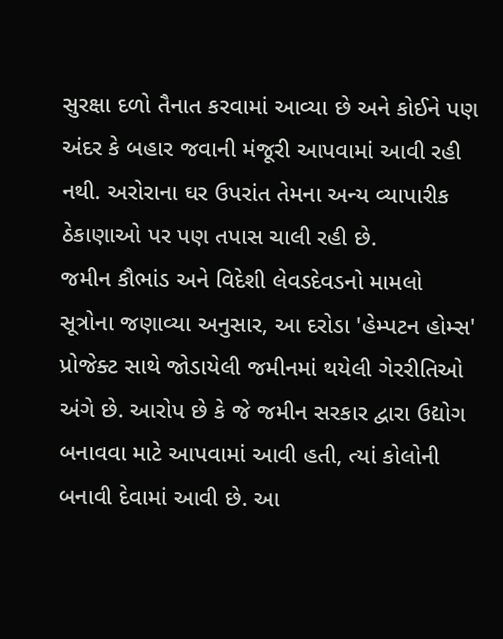સુરક્ષા દળો તૈનાત કરવામાં આવ્યા છે અને કોઈને પણ અંદર કે બહાર જવાની મંજૂરી આપવામાં આવી રહી નથી. અરોરાના ઘર ઉપરાંત તેમના અન્ય વ્યાપારીક ઠેકાણાઓ પર પણ તપાસ ચાલી રહી છે.
જમીન કૌભાંડ અને વિદેશી લેવડદેવડનો મામલો
સૂત્રોના જણાવ્યા અનુસાર, આ દરોડા 'હેમ્પટન હોમ્સ' પ્રોજેક્ટ સાથે જોડાયેલી જમીનમાં થયેલી ગેરરીતિઓ અંગે છે. આરોપ છે કે જે જમીન સરકાર દ્વારા ઉદ્યોગ બનાવવા માટે આપવામાં આવી હતી, ત્યાં કોલોની બનાવી દેવામાં આવી છે. આ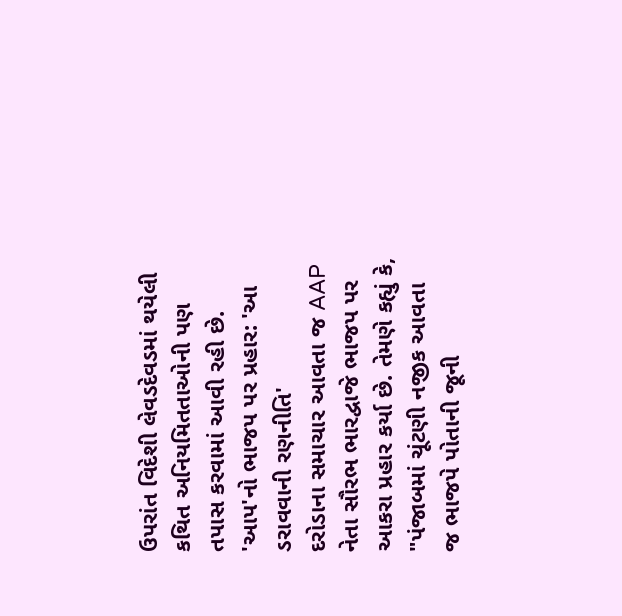ઉપરાંત વિદેશી લેવડદેવડમાં થયેલી કથિત અનિયમિતતાઓની પણ તપાસ કરવામાં આવી રહી છે.
'આપ'નો ભાજપ પર પ્રહાર: 'આ ડરાવવાની રણનીતિ'
દરોડાના સમાચાર આવતા જ AAP નેતા સૌરભ ભારદ્વાજે ભાજપ પર આકરા પ્રહાર કર્યા છે. તેમણે કહ્યું કે, "પંજાબમાં ચૂંટણી નજીક આવતા જ ભાજપે પોતાની જૂની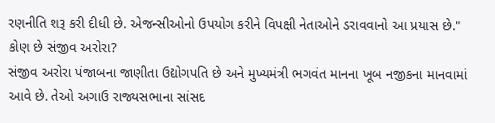રણનીતિ શરૂ કરી દીધી છે. એજન્સીઓનો ઉપયોગ કરીને વિપક્ષી નેતાઓને ડરાવવાનો આ પ્રયાસ છે."
કોણ છે સંજીવ અરોરા?
સંજીવ અરોરા પંજાબના જાણીતા ઉદ્યોગપતિ છે અને મુખ્યમંત્રી ભગવંત માનના ખૂબ નજીકના માનવામાં આવે છે. તેઓ અગાઉ રાજ્યસભાના સાંસદ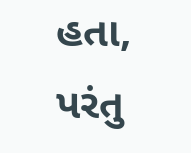હતા, પરંતુ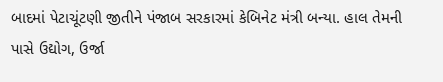બાદમાં પેટાચૂંટણી જીતીને પંજાબ સરકારમાં કેબિનેટ મંત્રી બન્યા. હાલ તેમની પાસે ઉદ્યોગ, ઉર્જા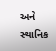અને સ્થાનિક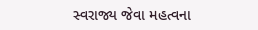સ્વરાજ્ય જેવા મહત્વના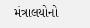મંત્રાલયોનો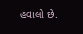હવાલો છે.